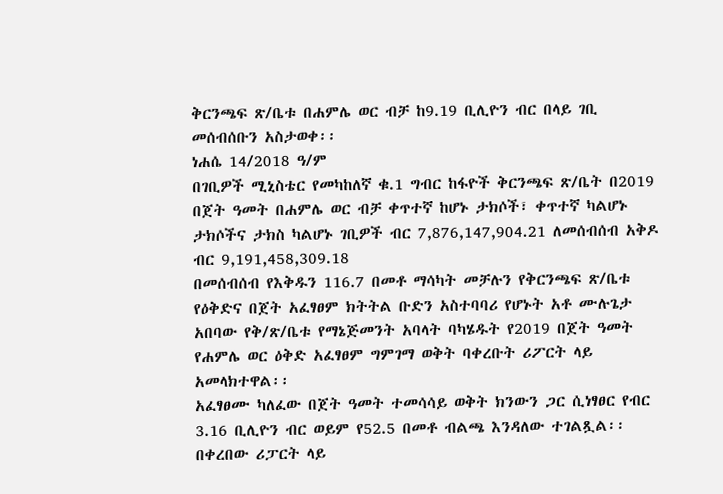ቅርንጫፍ ጽ/ቤቱ በሐምሌ ወር ብቻ ከ9.19 ቢሊዮን ብር በላይ ገቢ መሰብሰቡን አስታወቀ፡፡
ነሐሴ 14/2018 ዓ/ም
በገቢዎች ሚኒስቴር የመካከለኛ ቁ.1 ግብር ከፋዮች ቅርንጫፍ ጽ/ቤት በ2019 በጀት ዓመት በሐምሌ ወር ብቻ ቀጥተኛ ከሆኑ ታክሶች፣ ቀጥተኛ ካልሆኑ ታክሶችና ታክስ ካልሆኑ ገቢዎች ብር 7,876,147,904.21 ለመሰብሰብ አቅዶ ብር 9,191,458,309.18
በመሰብሰብ የእቅዱን 116.7 በመቶ ማሳካት መቻሉን የቅርንጫፍ ጽ/ቤቱ የዕቅድና በጀት አፈፃፀም ክትትል ቡድን አስተባባሪ የሆኑት አቶ ሙሉጌታ አበባው የቅ/ጽ/ቤቱ የማኔጅመንት አባላት ባካሄዱት የ2019 በጀት ዓመት የሐምሌ ወር ዕቅድ አፈፃፀም ግምገማ ወቅት ባቀረቡት ሪፖርት ላይ አመላክተዋል፡፡
አፈፃፀሙ ካለፈው በጀት ዓመት ተመሳሳይ ወቅት ክንውን ጋር ሲነፃፀር የብር 3.16 ቢሊዮን ብር ወይም የ52.5 በመቶ ብልጫ እንዳለው ተገልጿል፡፡
በቀረበው ሪፓርት ላይ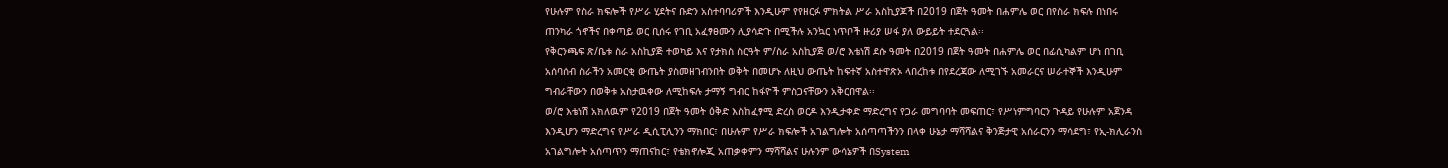የሁሉም የስራ ክፍሎች የሥራ ሂደትና ቡድን አስተባባሪዎች እንዲሁም የየዘርፉ ምክትል ሥራ አስኪያጆች በ2019 በጀት ዓመት በሐምሌ ወር በየስራ ክፍሉ በነበሩ ጠንካራ ጎኖችና በቀጣይ ወር ቢሰሩ የገቢ አፈፃፀሙን ሊያሳድጉ በሚችሉ አንኳር ነጥቦች ዙሪያ ሠፋ ያለ ውይይት ተደርጓል፡፡
የቅርንጫፍ ጽ/ቤቱ ስራ አስኪያጅ ተወካይ እና የታክስ ስርዓት ም/ስራ አስኪያጅ ወ/ሮ እቴነሽ ደሱ ዓመት በ2019 በጀት ዓመት በሐምሌ ወር በፊሲካልም ሆነ በገቢ አሰባሰብ ስራችን አመርቂ ውጤት ያስመዘገብንበት ወቅት በመሆኑ ለዚህ ውጤት ከፍተኛ አስተዋጽኦ ላበረከቱ በየደረጃው ለሚገኙ አመራርና ሠራተኞች እንዲሁም ግብራቸውን በወቅቱ አስታዉቀው ለሚከፍሉ ታማኝ ግብር ከፋዮች ምስጋናቸውን አቅርበዋል፡፡
ወ/ሮ እቴነሽ አክለዉም የ2019 በጀት ዓመት ዕቅድ እስከፈፃሚ ድረስ ወርዶ እንዲታቀድ ማድረግና የጋራ መግባባት መፍጠር፣ የሥነምግባርን ጉዳይ የሁሉም አጀንዳ እንዲሆን ማድረግና የሥራ ዲሲፒሊንን ማክበር፣ በሁሉም የሥራ ክፍሎች አገልግሎት አሰጣጣችንን በላቀ ሁኔታ ማሻሻልና ቅንጅታዊ አሰራርንን ማሳደግ፣ የኢ-ክሊራንስ አገልግሎት አሰጣጥን ማጠናከር፣ የቴክኖሎጂ አጠቃቀምን ማሻሻልና ሁሉንም ውሳኔዎች በSystem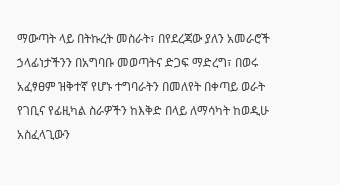ማውጣት ላይ በትኩረት መስራት፣ በየደረጃው ያለን አመራሮች ኃላፊነታችንን በአግባቡ መወጣትና ድጋፍ ማድረግ፣ በወሩ አፈፃፀም ዝቅተኛ የሆኑ ተግባራትን በመለየት በቀጣይ ወራት የገቢና የፊዚካል ስራዎችን ከእቅድ በላይ ለማሳካት ከወዲሁ አስፈላጊውን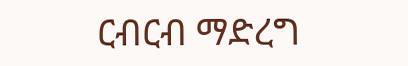ርብርብ ማድረግ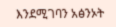እንደሚገባን አፅንኦት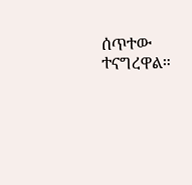ሰጥተው ተናግረዋል።